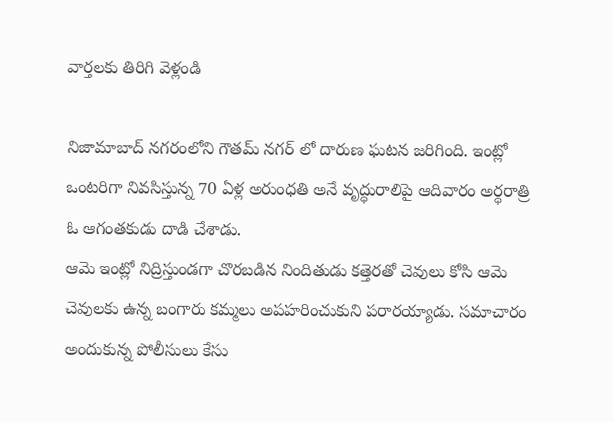వార్తలకు తిరిగి వెళ్లండి

నిజామాబాద్ నగరంలోని గౌతమ్ నగర్ లో దారుణ ఘటన జరిగింది. ఇంట్లో ఒంటరిగా నివసిస్తున్న 70 ఏళ్ల అరుంధతి అనే వృద్ధురాలిపై ఆదివారం అర్ధరాత్రి ఓ ఆగంతకుడు దాడి చేశాడు.
ఆమె ఇంట్లో నిద్రిస్తుండగా చొరబడిన నిందితుడు కత్తెరతో చెవులు కోసి ఆమె చెవులకు ఉన్న బంగారు కమ్మలు అపహరించుకుని పరారయ్యాడు. సమాచారం అందుకున్న పోలీసులు కేసు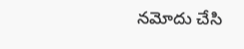నమోదు చేసి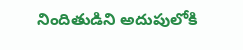నిందితుడిని అదుపులోకి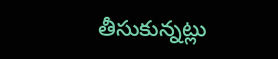తీసుకున్నట్లు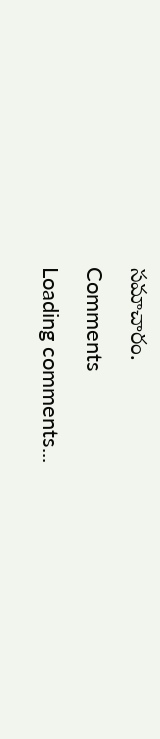సమాచారం.
Comments
Loading comments...